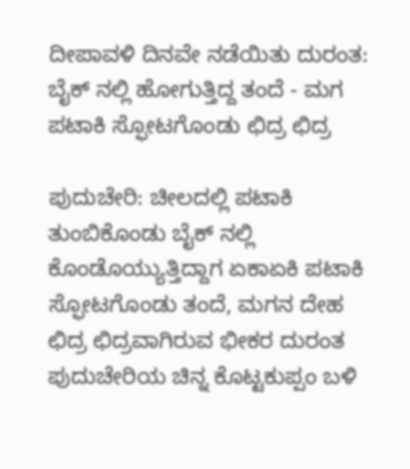ದೀಪಾವಳಿ ದಿನವೇ ನಡೆಯಿತು ದುರಂತ: ಬೈಕ್ ನಲ್ಲಿ ಹೋಗುತ್ತಿದ್ದ ತಂದೆ - ಮಗ ಪಟಾಕಿ ಸ್ಫೋಟಗೊಂಡು ಛಿದ್ರ ಛಿದ್ರ

ಪುದುಚೇರಿ: ಚೀಲದಲ್ಲಿ ಪಟಾಕಿ ತುಂಬಿಕೊಂಡು ಬೈಕ್ ನಲ್ಲಿ ಕೊಂಡೊಯ್ಯುತ್ತಿದ್ದಾಗ ಏಕಾಏಕಿ ಪಟಾಕಿ ಸ್ಫೋಟಗೊಂಡು ತಂದೆ, ಮಗನ ದೇಹ ಛಿದ್ರ ಛಿದ್ರವಾಗಿರುವ ಭೀಕರ ದುರಂತ ಪುದುಚೇರಿಯ ಚಿನ್ನ ಕೊಟ್ಟಕುಪ್ಪಂ ಬಳಿ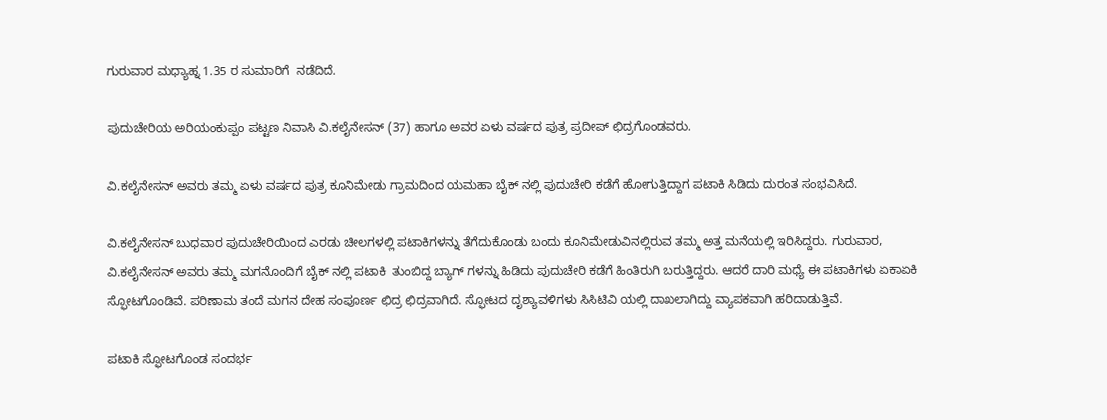ಗುರುವಾರ ಮಧ್ಯಾಹ್ನ 1.35 ರ ಸುಮಾರಿಗೆ  ನಡೆದಿದೆ.

ಪುದುಚೇರಿಯ ಅರಿಯಂಕುಪ್ಪಂ ಪಟ್ಟಣ ನಿವಾಸಿ ವಿ.ಕಲೈನೇಸನ್ (37) ಹಾಗೂ ಅವರ ಏಳು‌‌ ವರ್ಷದ ಪುತ್ರ ಪ್ರದೀಪ್ ಛಿದ್ರಗೊಂಡವರು.

ವಿ.ಕಲೈನೇಸನ್ ಅವರು ತಮ್ಮ ಏಳು‌‌ ವರ್ಷದ ಪುತ್ರ ಕೂನಿಮೇಡು ಗ್ರಾಮದಿಂದ ಯಮಹಾ ಬೈಕ್ ನಲ್ಲಿ ಪುದುಚೇರಿ ಕಡೆಗೆ ಹೋಗುತ್ತಿದ್ದಾಗ ಪಟಾಕಿ ಸಿಡಿದು ದುರಂತ ಸಂಭವಿಸಿದೆ.

ವಿ.ಕಲೈನೇಸನ್ ಬುಧವಾರ ಪುದುಚೇರಿಯಿಂದ ಎರಡು ಚೀಲಗಳಲ್ಲಿ ಪಟಾಕಿಗಳನ್ನು ತೆಗೆದುಕೊಂಡು ಬಂದು ಕೂನಿಮೇಡುವಿನಲ್ಲಿರುವ ತಮ್ಮ ಅತ್ತ ಮನೆಯಲ್ಲಿ ಇರಿಸಿದ್ದರು. ಗುರುವಾರ,  ವಿ.ಕಲೈನೇಸನ್‌ ಅವರು ತಮ್ಮ ಮಗನೊಂದಿಗೆ ಬೈಕ್ ನಲ್ಲಿ ಪಟಾಕಿ  ತುಂಬಿದ್ದ ಬ್ಯಾಗ್ ಗಳನ್ನು ಹಿಡಿದು ಪುದುಚೇರಿ ಕಡೆಗೆ ಹಿಂತಿರುಗಿ ಬರುತ್ತಿದ್ದರು. ಆದರೆ ದಾರಿ ಮಧ್ಯೆ ಈ ಪಟಾಕಿಗಳು ಏಕಾಏಕಿ ಸ್ಫೋಟಗೊಂಡಿವೆ. ಪರಿಣಾಮ ತಂದೆ ಮಗನ ದೇಹ ಸಂಪೂರ್ಣ ಛಿದ್ರ ಛಿದ್ರವಾಗಿದೆ. ಸ್ಫೋಟದ ದೃಶ್ಯಾವಳಿಗಳು ಸಿಸಿಟಿವಿ ಯಲ್ಲಿ ದಾಖಲಾಗಿದ್ದು ವ್ಯಾಪಕವಾಗಿ ಹರಿದಾಡುತ್ತಿವೆ.

ಪಟಾಕಿ ಸ್ಫೋಟಗೊಂಡ ಸಂದರ್ಭ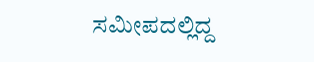ಸಮೀಪದಲ್ಲಿದ್ದ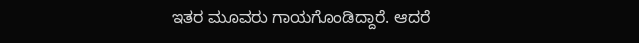ಇತರ ಮೂವರು ಗಾಯಗೊಂಡಿದ್ದಾರೆ. ಆದರೆ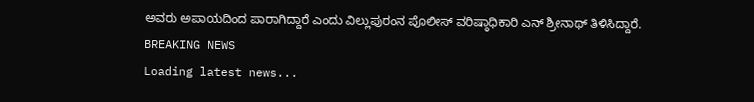ಅವರು ಅಪಾಯದಿಂದ ಪಾರಾಗಿದ್ದಾರೆ ಎಂದು ವಿಲ್ಲುಪುರಂನ ಪೊಲೀಸ್ ವರಿಷ್ಠಾಧಿಕಾರಿ ಎನ್ ಶ್ರೀನಾಥ್ ತಿಳಿಸಿದ್ದಾರೆ.
BREAKING NEWS
Loading latest news...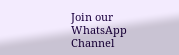Join our WhatsApp Channel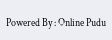Powered By : Online Pudu